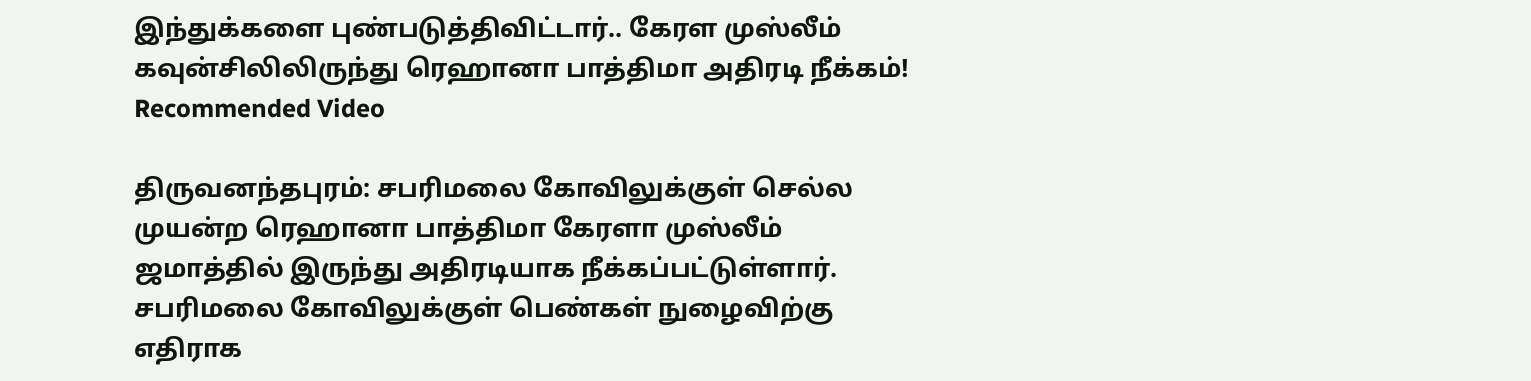இந்துக்களை புண்படுத்திவிட்டார்.. கேரள முஸ்லீம் கவுன்சிலிலிருந்து ரெஹானா பாத்திமா அதிரடி நீக்கம்!
Recommended Video

திருவனந்தபுரம்: சபரிமலை கோவிலுக்குள் செல்ல முயன்ற ரெஹானா பாத்திமா கேரளா முஸ்லீம் ஜமாத்தில் இருந்து அதிரடியாக நீக்கப்பட்டுள்ளார்.
சபரிமலை கோவிலுக்குள் பெண்கள் நுழைவிற்கு எதிராக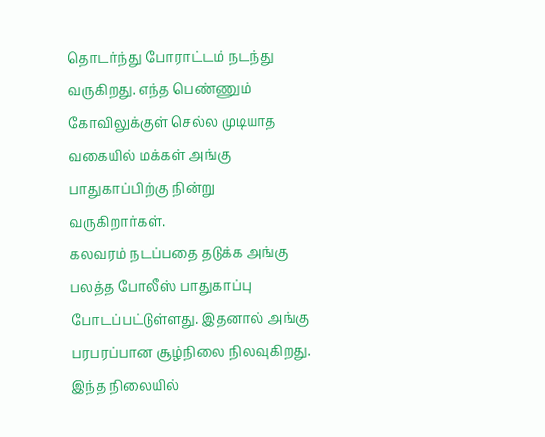தொடர்ந்து போராட்டம் நடந்து வருகிறது. எந்த பெண்ணும் கோவிலுக்குள் செல்ல முடியாத வகையில் மக்கள் அங்கு பாதுகாப்பிற்கு நின்று வருகிறார்கள்.
கலவரம் நடப்பதை தடுக்க அங்கு பலத்த போலீஸ் பாதுகாப்பு போடப்பட்டுள்ளது. இதனால் அங்கு பரபரப்பான சூழ்நிலை நிலவுகிறது. இந்த நிலையில்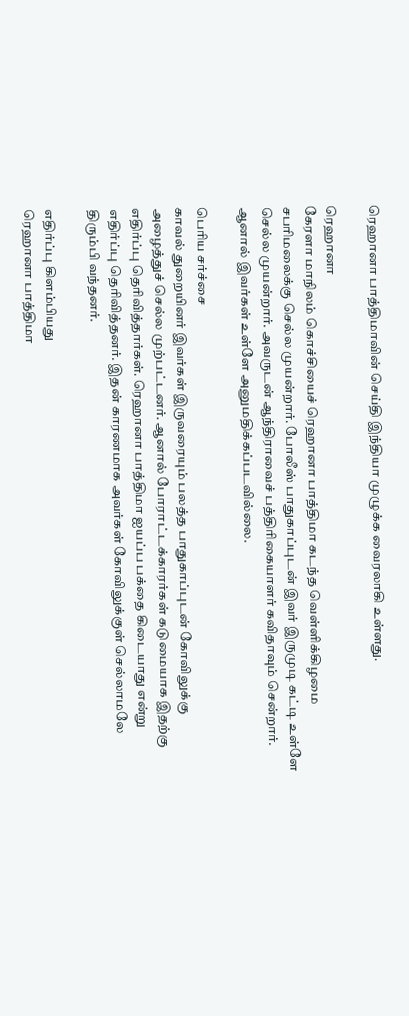ரெஹானா பாத்திமாவின் செய்தி இந்தியா முழுக்க வைரலாகி உள்ளது.

ரெஹானா
கேரளா மாநிலம் கொச்சியைச் ரெஹானா பாத்திமா கடந்த வெள்ளிக்கிழமை சபரிமலைக்கு செல்ல முயன்றார். போலீஸ் பாதுகாப்புடன் இவர் இருமுடி கட்டி உள்ளே செல்ல முயன்றார். அவருடன் ஆந்திராவைச் பத்திாிகையாளர் கவிதாவும் சென்றார். ஆனால் இவர்கள் உள்ளே அனுமதிக்கப்படவில்லை.

பெரிய சர்ச்சை
காவல் துறையினர் இவர்கள் இருவரையும் பலத்த பாதுகாப்புடன் கோவிலுக்கு அழைத்துச் செல்ல முற்பட்டனர். ஆனால் போராட்டக்காரர்கள் கடுமையாக இதற்கு எதிர்ப்பு தெரிவித்தார்கள். ரெஹானா பாத்திமா ஐயப்ப பக்தை கிடையாது என்று எதிர்ப்பு தெரிவித்தனர். இதன் காரணமாக அவர்கள் கோவிலுக்குள் செல்லாமலே திரும்பி வந்தனர்.

எதிர்ப்பு கிளம்பியது
ரெஹானா பாத்திமா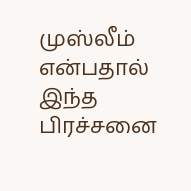முஸ்லீம் என்பதால் இந்த பிரச்சனை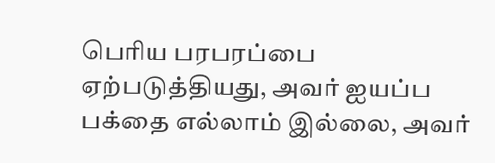பெரிய பரபரப்பை ஏற்படுத்தியது, அவர் ஐயப்ப பக்தை எல்லாம் இல்லை, அவர்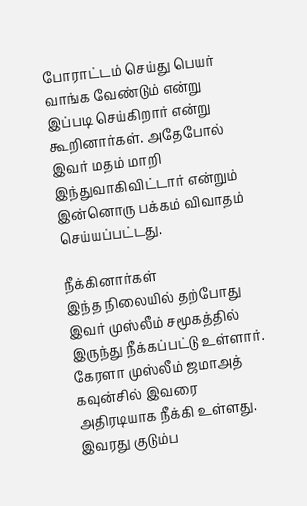போராட்டம் செய்து பெயர் வாங்க வேண்டும் என்று இப்படி செய்கிறார் என்று கூறினார்கள். அதேபோல் இவர் மதம் மாறி இந்துவாகிவிட்டார் என்றும் இன்னொரு பக்கம் விவாதம் செய்யப்பட்டது.

நீக்கினார்கள்
இந்த நிலையில் தற்போது இவர் முஸ்லீம் சமூகத்தில் இருந்து நீக்கப்பட்டு உள்ளார். கேரளா முஸ்லீம் ஜமாஅத் கவுன்சில் இவரை அதிரடியாக நீக்கி உள்ளது. இவரது குடும்ப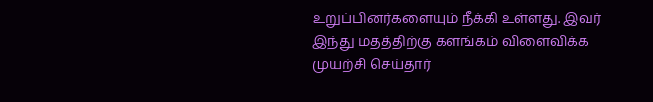உறுப்பினர்களையும் நீக்கி உள்ளது. இவர் இந்து மதத்திற்கு களங்கம் விளைவிக்க முயற்சி செய்தார்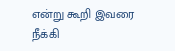என்று கூறி இவரை நீக்கி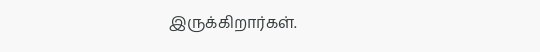இருக்கிறார்கள்.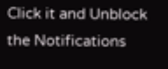Click it and Unblock the Notifications